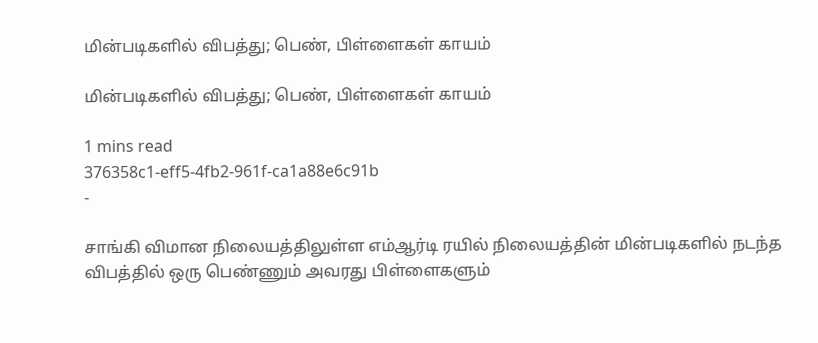மின்படிகளில் விபத்து; பெண், பிள்ளைகள் காயம்

மின்படிகளில் விபத்து; பெண், பிள்ளைகள் காயம்

1 mins read
376358c1-eff5-4fb2-961f-ca1a88e6c91b
-

சாங்கி விமான நிலையத்திலுள்ள எம்ஆர்டி ரயில் நிலையத்தின் மின்படிகளில் நடந்த விபத்தில் ஒரு பெண்ணும் அவரது பிள்ளைகளும்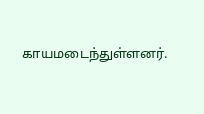காயமடைந்துள்ளனர்.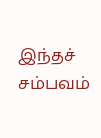இந்தச் சம்பவம்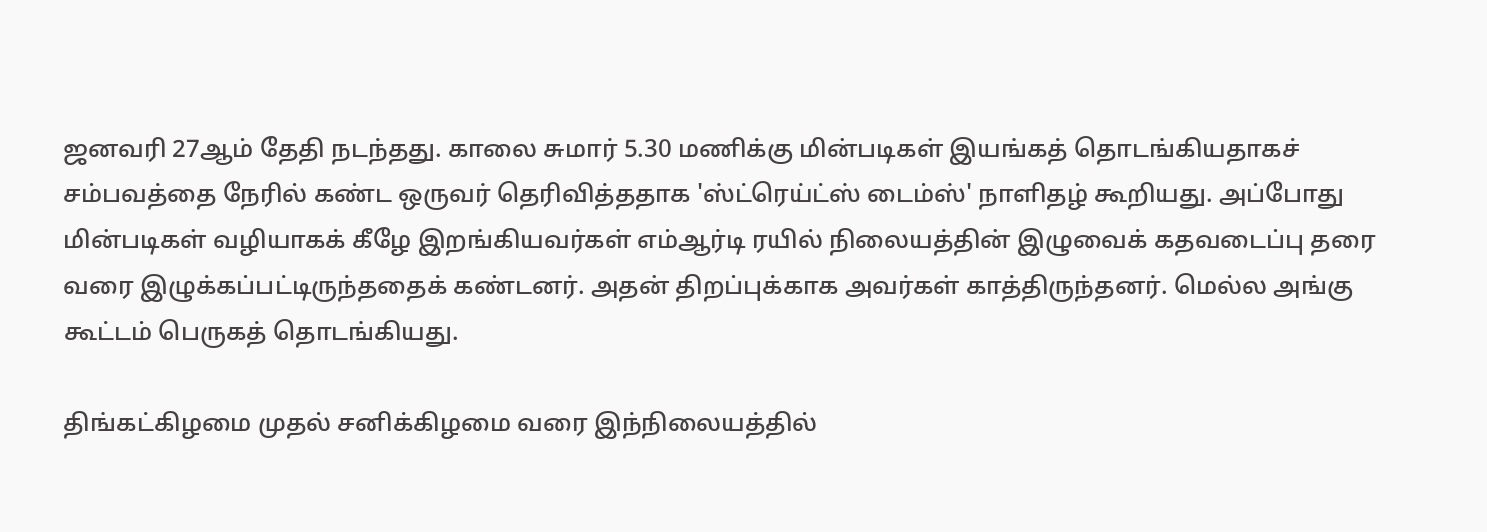ஜனவரி 27ஆம் தேதி நடந்தது. காலை சுமார் 5.30 மணிக்கு மின்படிகள் இயங்கத் தொடங்கியதாகச் சம்பவத்தை நேரில் கண்ட ஒருவர் தெரிவித்ததாக 'ஸ்ட்ரெய்ட்ஸ் டைம்ஸ்' நாளிதழ் கூறியது. அப்போது மின்படிகள் வழியாகக் கீழே இறங்கியவர்கள் எம்ஆர்டி ரயில் நிலையத்தின் இழுவைக் கதவடைப்பு தரை வரை இழுக்கப்பட்டிருந்ததைக் கண்டனர். அதன் திறப்புக்காக அவர்கள் காத்திருந்தனர். மெல்ல அங்கு கூட்டம் பெருகத் தொடங்கியது.

திங்கட்கிழமை முதல் சனிக்கிழமை வரை இந்நிலையத்தில்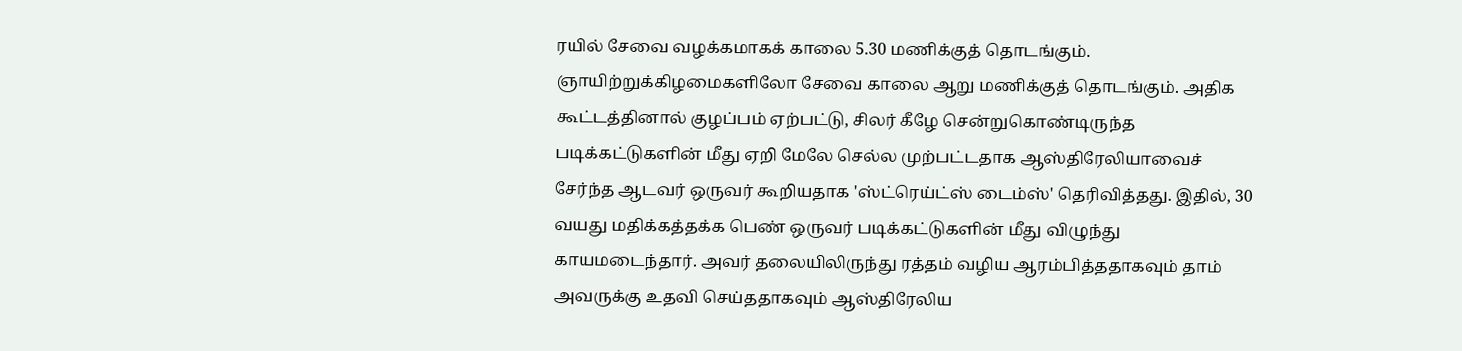ரயில் சேவை வழக்கமாகக் காலை 5.30 மணிக்குத் தொடங்கும். ஞாயிற்றுக்கிழமைகளிலோ சேவை காலை ஆறு மணிக்குத் தொடங்கும். அதிக கூட்டத்தினால் குழப்பம் ஏற்பட்டு, சிலர் கீழே சென்றுகொண்டிருந்த படிக்கட்டுகளின் மீது ஏறி மேலே செல்ல முற்பட்டதாக ஆஸ்திரேலியாவைச் சேர்ந்த ஆடவர் ஒருவர் கூறியதாக 'ஸ்ட்ரெய்ட்ஸ் டைம்ஸ்' தெரிவித்தது. இதில், 30 வயது மதிக்கத்தக்க பெண் ஒருவர் படிக்கட்டுகளின் மீது விழுந்து காயமடைந்தார். அவர் தலையிலிருந்து ரத்தம் வழிய ஆரம்பித்ததாகவும் தாம் அவருக்கு உதவி செய்ததாகவும் ஆஸ்திரேலிய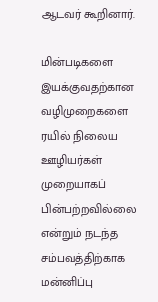ஆடவர் கூறினார்.

மின்படிகளை இயக்குவதற்கான வழிமுறைகளை ரயில் நிலைய ஊழியர்கள் முறையாகப் பின்பற்றவில்லை என்றும் நடந்த சம்பவத்திற்காக மன்னிப்பு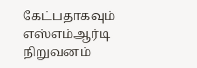கேட்பதாகவும் எஸ்எம்ஆர்டி நிறுவனம்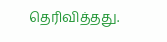தெரிவித்தது.